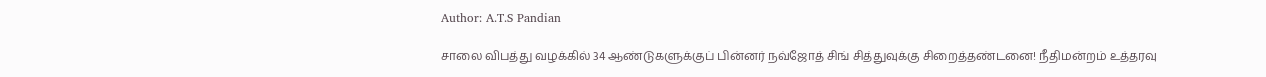Author: A.T.S Pandian

சாலை விபத்து வழக்கில் 34 ஆண்டுகளுக்குப் பின்னர் நவ்ஜோத் சிங் சித்துவுக்கு சிறைத்தண்டனை! நீதிமன்றம் உத்தரவு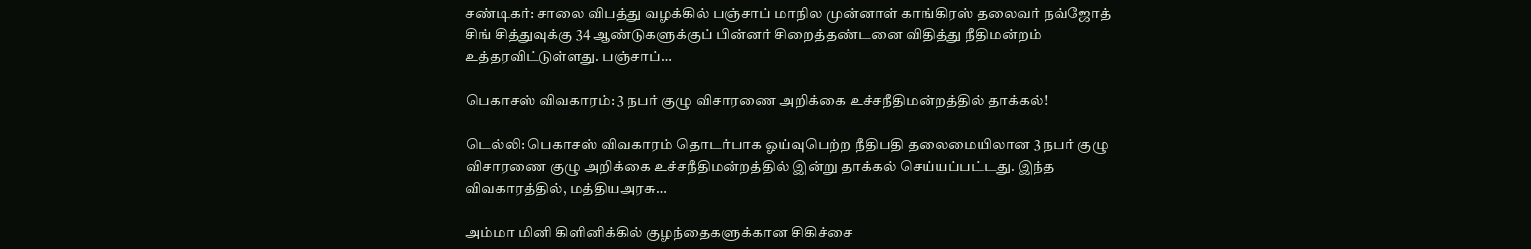சண்டிகர்: சாலை விபத்து வழக்கில் பஞ்சாப் மாநில முன்னாள் காங்கிரஸ் தலைவர் நவ்ஜோத் சிங் சித்துவுக்கு 34 ஆண்டுகளுக்குப் பின்னர் சிறைத்தண்டனை விதித்து நீதிமன்றம் உத்தரவிட்டுள்ளது. பஞ்சாப்…

பெகாசஸ் விவகாரம்: 3 நபர் குழு விசாரணை அறிக்கை உச்சநீதிமன்றத்தில் தாக்கல்!

டெல்லி: பெகாசஸ் விவகாரம் தொடர்பாக ஓய்வுபெற்ற நீதிபதி தலைமையிலான 3 நபர் குழு விசாரணை குழு அறிக்கை உச்சநீதிமன்றத்தில் இன்று தாக்கல் செய்யப்பட்டது. இந்த விவகாரத்தில், மத்தியஅரசு…

அம்மா மினி கிளினிக்கில் குழந்தைகளுக்கான சிகிச்சை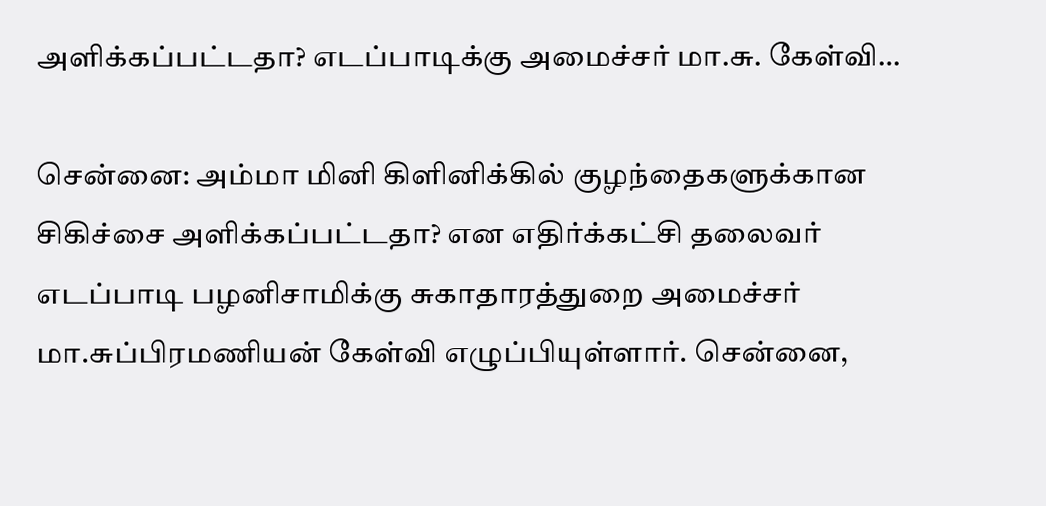அளிக்கப்பட்டதா? எடப்பாடிக்கு அமைச்சர் மா.சு. கேள்வி…

சென்னை: அம்மா மினி கிளினிக்கில் குழந்தைகளுக்கான சிகிச்சை அளிக்கப்பட்டதா? என எதிர்க்கட்சி தலைவர் எடப்பாடி பழனிசாமிக்கு சுகாதாரத்துறை அமைச்சர் மா.சுப்பிரமணியன் கேள்வி எழுப்பியுள்ளார். சென்னை,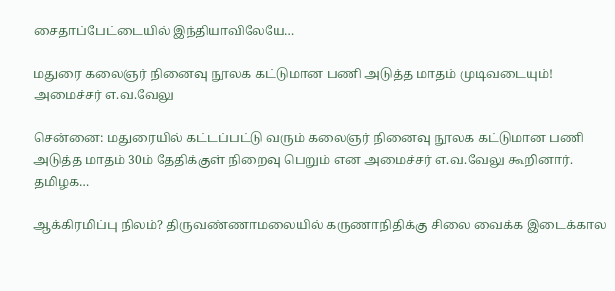சைதாப்பேட்டையில் இந்தியாவிலேயே…

மதுரை கலைஞர் நினைவு நூலக கட்டுமான பணி அடுத்த மாதம் முடிவடையும்! அமைச்சர் எ.வ.வேலு

சென்னை: மதுரையில் கட்டப்பட்டு வரும் கலைஞர் நினைவு நூலக கட்டுமான பணி அடுத்த மாதம் 30ம் தேதிக்குள் நிறைவு பெறும் என அமைச்சர் எ.வ.வேலு கூறினார். தமிழக…

ஆக்கிரமிப்பு நிலம்? திருவண்ணாமலையில் கருணாநிதிக்கு சிலை வைக்க இடைக்கால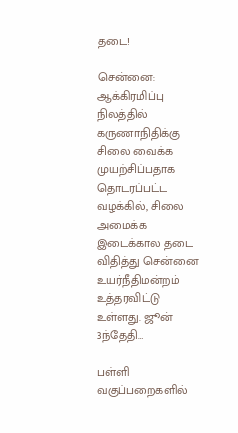தடை!

சென்னை: ஆக்கிரமிப்பு நிலத்தில் கருணாநிதிக்கு சிலை வைக்க முயற்சிப்பதாக தொடரப்பட்ட வழக்கில், சிலை அமைக்க இடைக்கால தடை விதித்து சென்னை உயர்நீதிமன்றம் உத்தரவிட்டு உள்ளது. ஜூன் 3ந்தேதி…

பள்ளி வகுப்பறைகளில்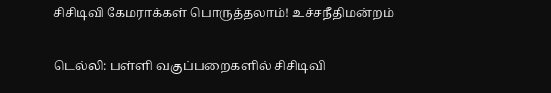சிசிடிவி கேமராக்கள் பொருத்தலாம்! உச்சநீதிமன்றம்

டெல்லி: பள்ளி வகுப்பறைகளில் சிசிடிவி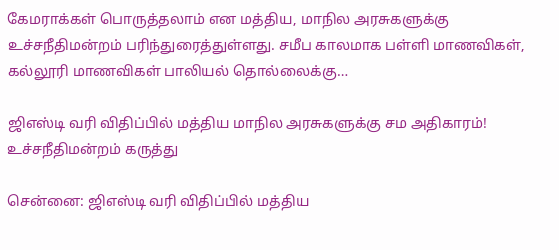கேமராக்கள் பொருத்தலாம் என மத்திய, மாநில அரசுகளுக்கு உச்சநீதிமன்றம் பரிந்துரைத்துள்ளது. சமீப காலமாக பள்ளி மாணவிகள், கல்லூரி மாணவிகள் பாலியல் தொல்லைக்கு…

ஜிஎஸ்டி வரி விதிப்பில் மத்திய மாநில அரசுகளுக்கு சம அதிகாரம்! உச்சநீதிமன்றம் கருத்து

சென்னை: ஜிஎஸ்டி வரி விதிப்பில் மத்திய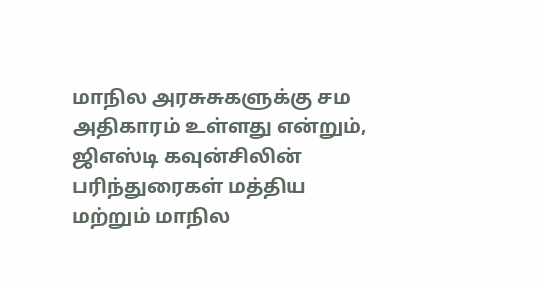மாநில அரசுசுகளுக்கு சம அதிகாரம் உள்ளது என்றும், ஜிஎஸ்டி கவுன்சிலின் பரிந்துரைகள் மத்திய மற்றும் மாநில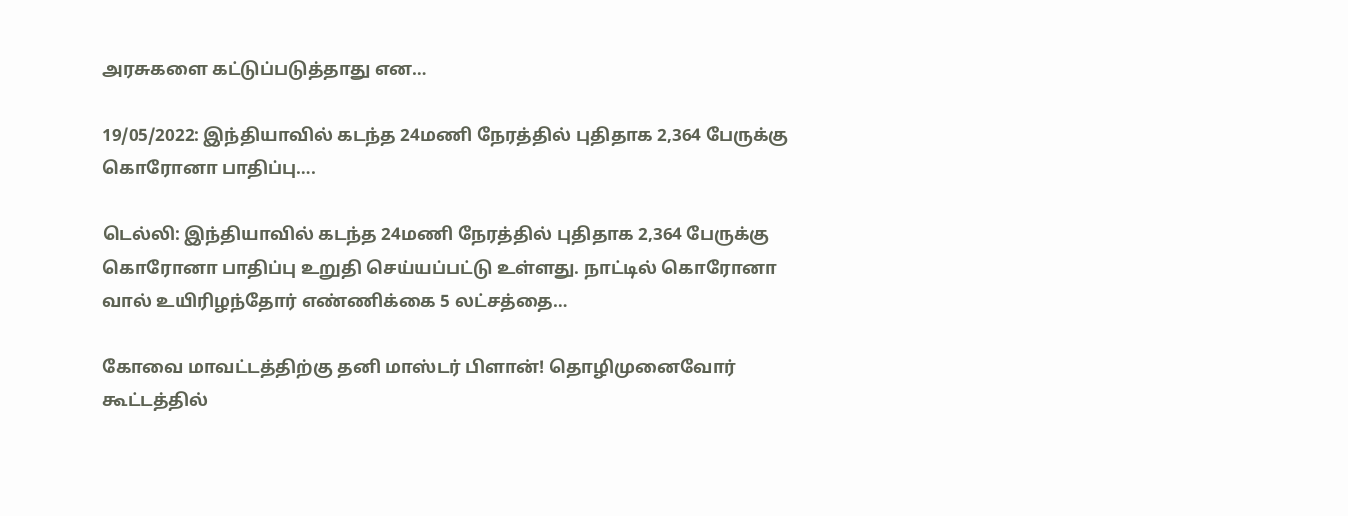அரசுகளை கட்டுப்படுத்தாது என…

19/05/2022: இந்தியாவில் கடந்த 24மணி நேரத்தில் புதிதாக 2,364 பேருக்கு கொரோனா பாதிப்பு….

டெல்லி: இந்தியாவில் கடந்த 24மணி நேரத்தில் புதிதாக 2,364 பேருக்கு கொரோனா பாதிப்பு உறுதி செய்யப்பட்டு உள்ளது. நாட்டில் கொரோனா வால் உயிரிழந்தோர் எண்ணிக்கை 5 லட்சத்தை…

கோவை மாவட்டத்திற்கு தனி மாஸ்டர் பிளான்! தொழிமுனைவோர் கூட்டத்தில்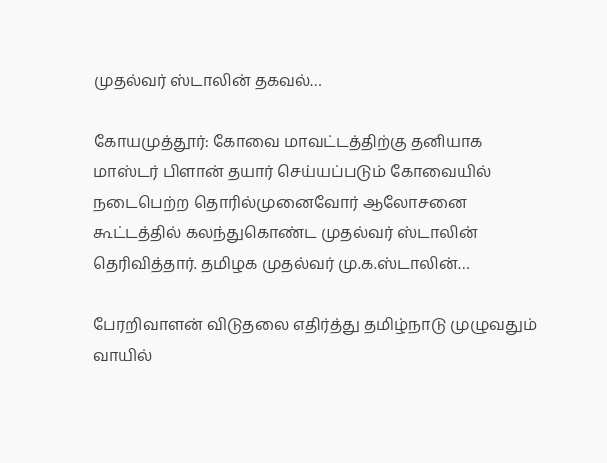முதல்வர் ஸ்டாலின் தகவல்…

கோயமுத்தூர்: கோவை மாவட்டத்திற்கு தனியாக மாஸ்டர் பிளான் தயார் செய்யப்படும் கோவையில் நடைபெற்ற தொரில்முனைவோர் ஆலோசனை கூட்டத்தில் கலந்துகொண்ட முதல்வர் ஸ்டாலின் தெரிவித்தார். தமிழக முதல்வர் மு.க.ஸ்டாலின்…

பேரறிவாளன் விடுதலை எதிர்த்து தமிழ்நாடு முழுவதும் வாயில்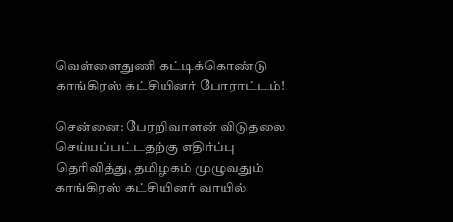வெள்ளைதுணி கட்டிக்கொண்டு காங்கிரஸ் கட்சியினர் போராட்டம்!

சென்னை: பேரறிவாளன் விடுதலை செய்யப்பட்டதற்கு எதிர்ப்பு தெரிவித்து, தமிழகம் முழுவதும் காங்கிரஸ் கட்சியினர் வாயில்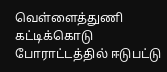வெள்ளைத்துணி கட்டிக்கொடு போராட்டத்தில் ஈடுபட்டு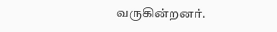வருகின்றனர்.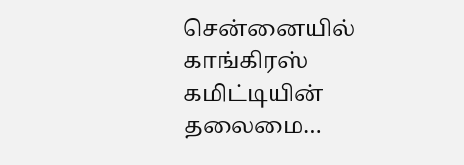சென்னையில் காங்கிரஸ் கமிட்டியின் தலைமை…